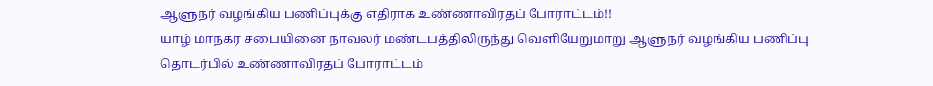ஆளுநர் வழங்கிய பணிப்புக்கு எதிராக உண்ணாவிரதப் போராட்டம்!!
யாழ் மாநகர சபையினை நாவலர் மண்டபத்திலிருந்து வெளியேறுமாறு ஆளுநர் வழங்கிய பணிப்பு தொடர்பில் உண்ணாவிரதப் போராட்டம்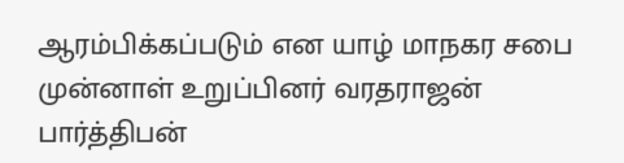ஆரம்பிக்கப்படும் என யாழ் மாநகர சபை முன்னாள் உறுப்பினர் வரதராஜன் பார்த்திபன்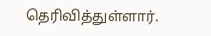தெரிவித்துள்ளார்.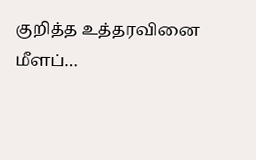குறித்த உத்தரவினை மீளப்…